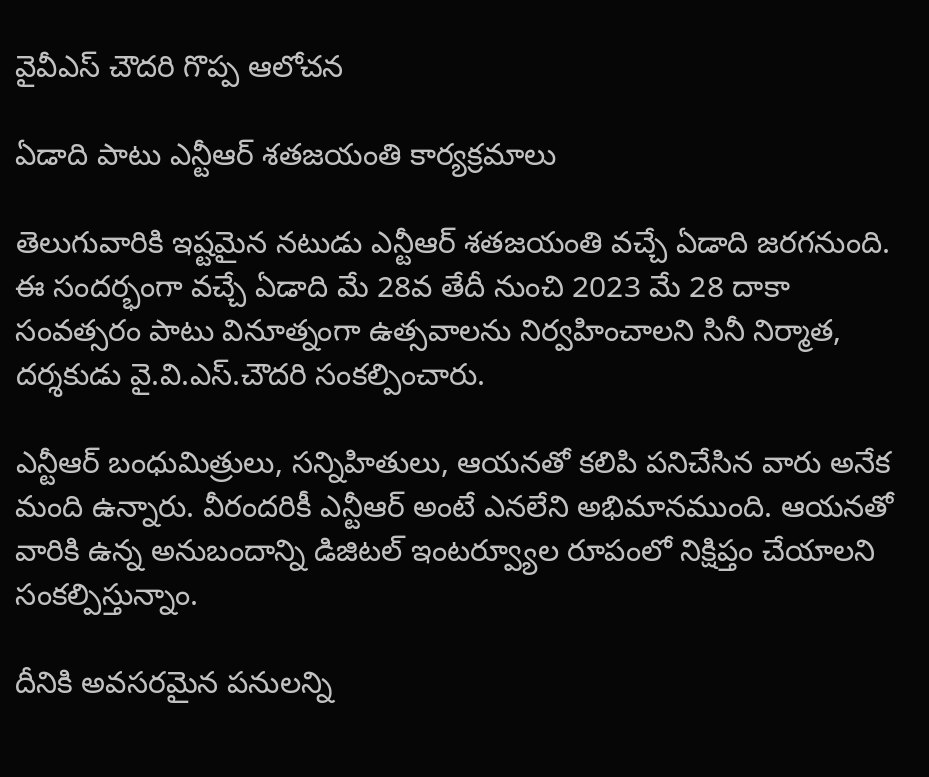వైవీఎస్ చౌదరి గొప్ప ఆలోచన

ఏడాది పాటు ఎన్టీఆర్ శతజయంతి కార్యక్రమాలు

తెలుగువారికి ఇష్టమైన నటుడు ఎన్టీఆర్ శతజయంతి వచ్చే ఏడాది జరగనుంది. ఈ సందర్భంగా వచ్చే ఏడాది మే 28వ తేదీ నుంచి 2023 మే 28 దాకా సంవత్సరం పాటు వినూత్నంగా ఉత్సవాలను నిర్వహించాలని సినీ నిర్మాత, దర్శకుడు వై.వి.ఎస్.చౌదరి సంకల్పించారు.

ఎన్టీఆర్ బంధుమిత్రులు, సన్నిహితులు, ఆయనతో కలిపి పనిచేసిన వారు అనేక మంది ఉన్నారు. వీరందరికీ ఎన్టీఆర్ అంటే ఎనలేని అభిమానముంది. ఆయనతో వారికి ఉన్న అనుబందాన్ని డిజిటల్ ఇంటర్వ్యూల రూపంలో నిక్షిప్తం చేయాలని సంకల్పిస్తున్నాం.

దీనికి అవసరమైన పనులన్ని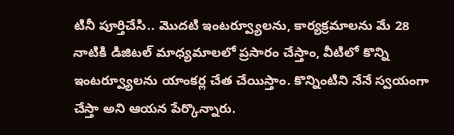టినీ పూర్తిచేసి.. మొదటి ఇంటర్వ్యూలను, కార్యక్రమాలను మే 28 నాటికి డిజిటల్ మాధ్యమాలలో ప్రసారం చేస్తాం, వీటిలో కొన్ని ఇంటర్వ్యూలను యాంకర్ల చేత చేయిస్తాం. కొన్నింటిని నేనే స్వయంగా చేస్తా అని ఆయన పేర్కొన్నారు.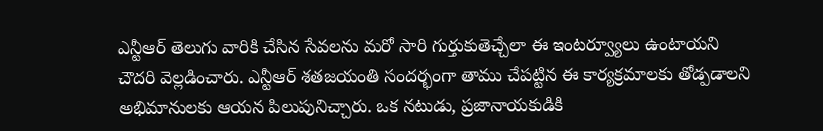ఎన్టీఆర్ తెలుగు వారికి చేసిన సేవలను మరో సారి గుర్తుకుతెచ్చేలా ఈ ఇంటర్వ్యూలు ఉంటాయని చౌదరి వెల్లడించారు. ఎన్టీఆర్ శతజయంతి సందర్భంగా తాము చేపట్టిన ఈ కార్యక్రమాలకు తోడ్పడాలని అభిమానులకు ఆయన పిలుపునిచ్చారు. ఒక నటుడు, ప్రజానాయకుడికి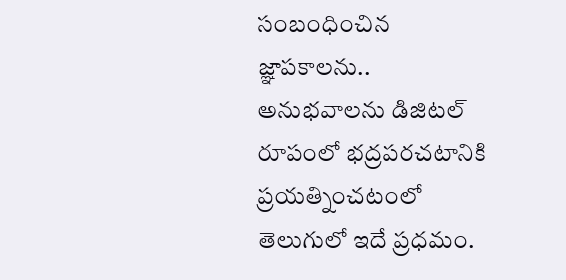సంబంధించిన జ్ఞాపకాలను.. అనుభవాలను డిజిటల్ రూపంలో భద్రపరచటానికి ప్రయత్నించటంలో తెలుగులో ఇదే ప్రధమం.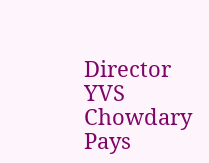Director YVS Chowdary Pays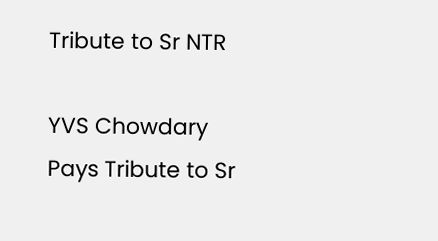Tribute to Sr NTR

YVS Chowdary Pays Tribute to Sr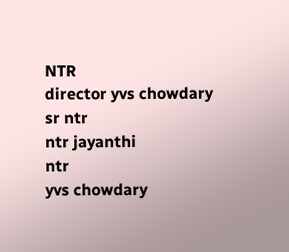NTR
director yvs chowdary
sr ntr
ntr jayanthi
ntr
yvs chowdary